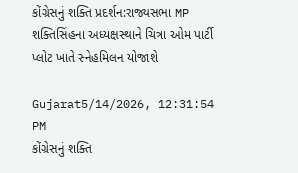કોંગ્રેસનું શક્તિ પ્રદર્શન:રાજ્યસભા MP શક્તિસિંહના અધ્યક્ષસ્થાને ચિત્રા ઓમ પાર્ટી પ્લોટ ખાતે સ્નેહમિલન યોજાશે

Gujarat5/14/2026, 12:31:54 PM
કોંગ્રેસનું શક્તિ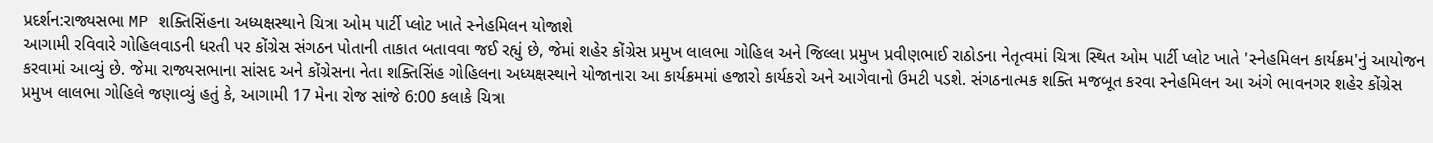પ્રદર્શન:રાજ્યસભા MP શક્તિસિંહના અધ્યક્ષસ્થાને ચિત્રા ઓમ પાર્ટી પ્લોટ ખાતે સ્નેહમિલન યોજાશે
આગામી રવિવારે ગોહિલવાડની ધરતી પર કોંગ્રેસ સંગઠન પોતાની તાકાત બતાવવા જઈ રહ્યું છે, જેમાં શહેર કોંગ્રેસ પ્રમુખ લાલભા ગોહિલ અને જિલ્લા પ્રમુખ પ્રવીણભાઈ રાઠોડના નેતૃત્વમાં ચિત્રા સ્થિત ઓમ પાર્ટી પ્લોટ ખાતે 'સ્નેહમિલન કાર્યક્રમ'નું આયોજન કરવામાં આવ્યું છે. જેમા રાજ્યસભાના સાંસદ અને કોંગ્રેસના નેતા શક્તિસિંહ ગોહિલના અધ્યક્ષસ્થાને યોજાનારા આ કાર્યક્રમમાં હજારો કાર્યકરો અને આગેવાનો ઉમટી પડશે. સંગઠનાત્મક શક્તિ મજબૂત કરવા સ્નેહમિલન આ અંગે ભાવનગર શહેર કોંગ્રેસ પ્રમુખ લાલભા ગોહિલે જણાવ્યું હતું કે, આગામી 17 મેના રોજ સાંજે 6:00 કલાકે ચિત્રા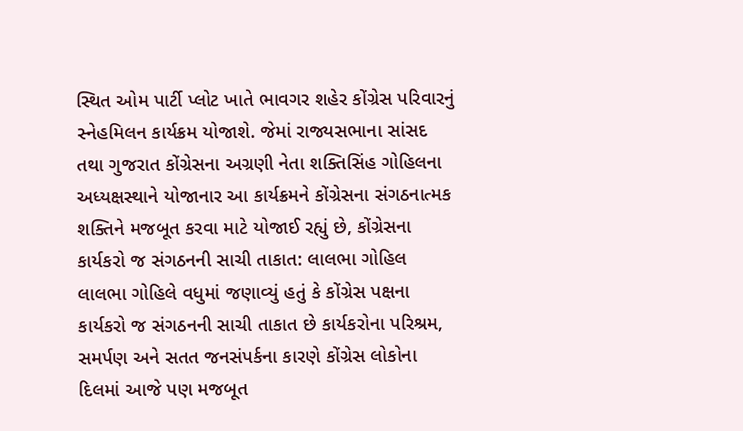સ્થિત ઓમ પાર્ટી પ્લોટ ખાતે ભાવગર શહેર કોંગ્રેસ પરિવારનું સ્નેહમિલન કાર્યક્રમ યોજાશે. જેમાં રાજ્યસભાના સાંસદ તથા ગુજરાત કોંગ્રેસના અગ્રણી નેતા શક્તિસિંહ ગોહિલના અધ્યક્ષસ્થાને યોજાનાર આ કાર્યક્રમને કોંગ્રેસના સંગઠનાત્મક શક્તિને મજબૂત કરવા માટે યોજાઈ રહ્યું છે, કોંગ્રેસના કાર્યકરો જ સંગઠનની સાચી તાકાત: લાલભા ગોહિલ લાલભા ગોહિલે વધુમાં જણાવ્યું હતું કે કોંગ્રેસ પક્ષના કાર્યકરો જ સંગઠનની સાચી તાકાત છે કાર્યકરોના પરિશ્રમ, સમર્પણ અને સતત જનસંપર્કના કારણે કોંગ્રેસ લોકોના દિલમાં આજે પણ મજબૂત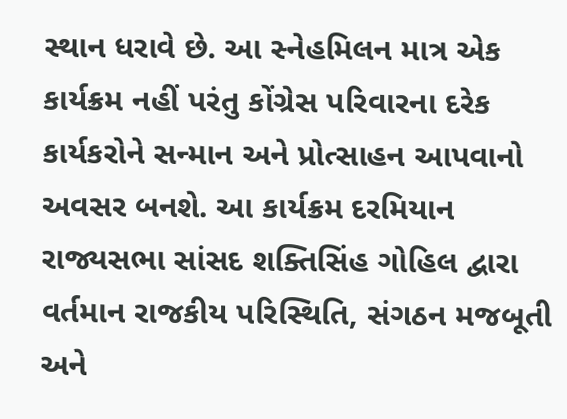સ્થાન ધરાવે છે. આ સ્નેહમિલન માત્ર એક કાર્યક્રમ નહીં પરંતુ કોંગ્રેસ પરિવારના દરેક કાર્યકરોને સન્માન અને પ્રોત્સાહન આપવાનો અવસર બનશે. આ કાર્યક્રમ દરમિયાન રાજ્યસભા સાંસદ શક્તિસિંહ ગોહિલ દ્વારા વર્તમાન રાજકીય પરિસ્થિતિ, સંગઠન મજબૂતી અને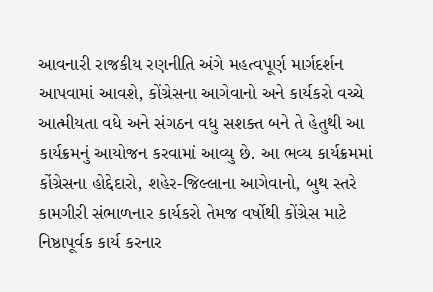આવનારી રાજકીય રણનીતિ અંગે મહત્વપૂર્ણ માર્ગદર્શન આપવામાં આવશે, કોંગ્રેસના આગેવાનો અને કાર્યકરો વચ્ચે આત્મીયતા વધે અને સંગઠન વધુ સશક્ત બને તે હેતુથી આ કાર્યક્રમનું આયોજન કરવામાં આવ્યુ છે. આ ભવ્ય કાર્યક્રમમાં કોંગ્રેસના હોદ્દેદારો, શહેર-જિલ્લાના આગેવાનો, બુથ સ્તરે કામગીરી સંભાળનાર કાર્યકરો તેમજ વર્ષોથી કોંગ્રેસ માટે નિષ્ઠાપૂર્વક કાર્ય કરનાર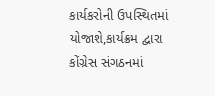કાર્યકરોની ઉપસ્થિતમાં યોજાશે,કાર્યક્રમ દ્વારા કોંગ્રેસ સંગઠનમાં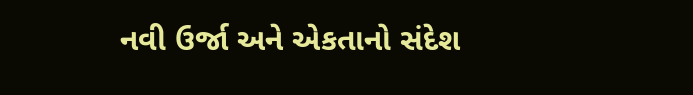નવી ઉર્જા અને એકતાનો સંદેશ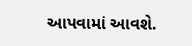આપવામાં આવશે.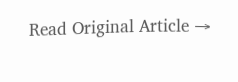Read Original Article →